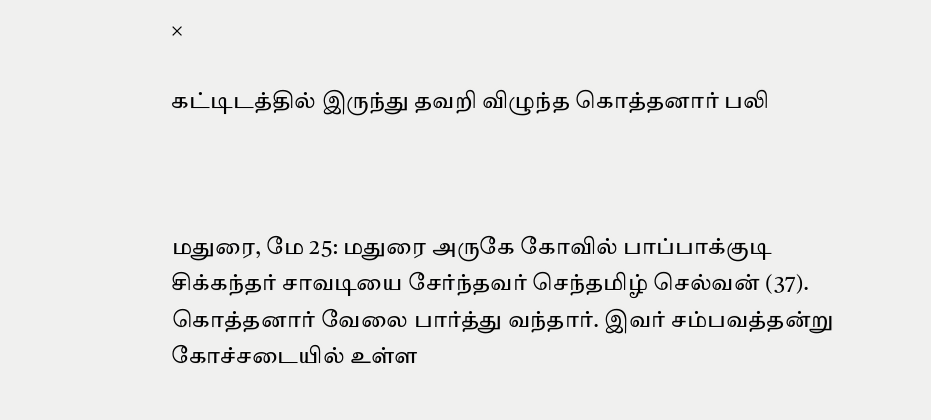×

கட்டிடத்தில் இருந்து தவறி விழுந்த கொத்தனார் பலி



மதுரை, மே 25: மதுரை அருகே கோவில் பாப்பாக்குடி சிக்கந்தர் சாவடியை சேர்ந்தவர் செந்தமிழ் செல்வன் (37). கொத்தனார் வேலை பார்த்து வந்தார். இவர் சம்பவத்தன்று கோச்சடையில் உள்ள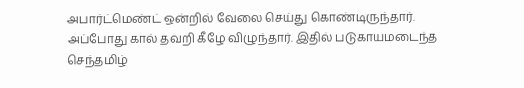அபார்ட்மெண்ட் ஒன்றில் வேலை செய்து கொண்டிருந்தார். அப்போது கால் தவறி கீழே விழுந்தார். இதில் படுகாயமடைந்த செந்தமிழ்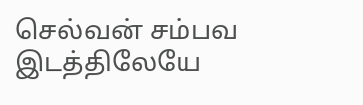செல்வன் சம்பவ இடத்திலேயே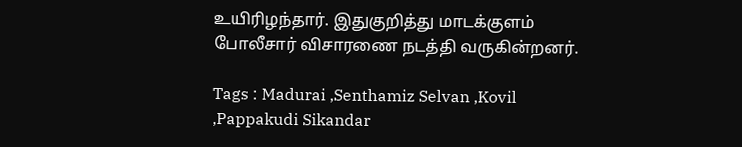உயிரிழந்தார். இதுகுறித்து மாடக்குளம் போலீசார் விசாரணை நடத்தி வருகின்றனர்.

Tags : Madurai ,Senthamiz Selvan ,Kovil ,Pappakudi Sikandar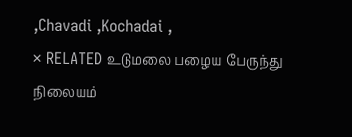,Chavadi ,Kochadai ,
× RELATED உடுமலை பழைய பேருந்து நிலையம்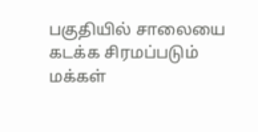பகுதியில் சாலையை கடக்க சிரமப்படும் மக்கள்